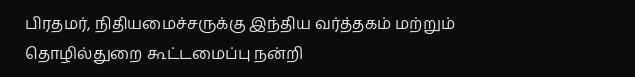பிரதமர், நிதியமைச்சருக்கு இந்திய வர்த்தகம் மற்றும் தொழில்துறை கூட்டமைப்பு நன்றி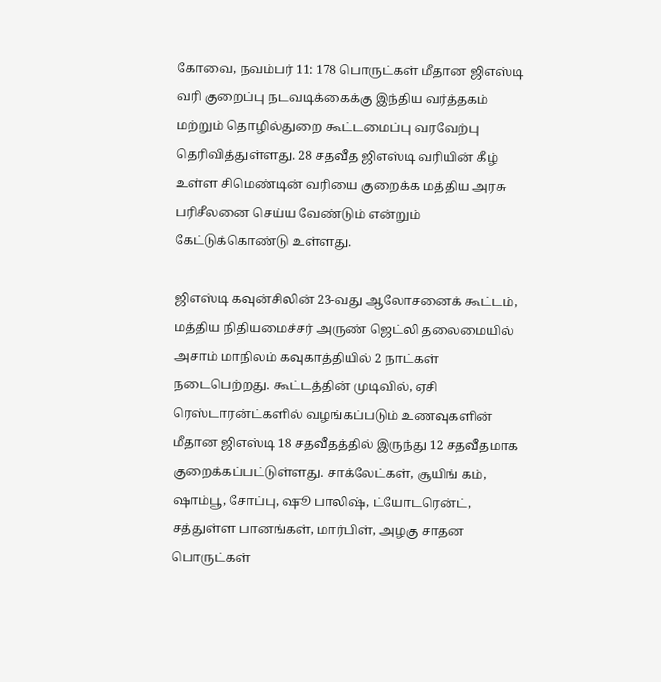கோவை, நவம்பர் 11: 178 பொருட்கள் மீதான ஜிஎஸ்டி வரி குறைப்பு நடவடிக்கைக்கு இந்திய வர்த்தகம் மற்றும் தொழில்துறை கூட்டமைப்பு வரவேற்பு தெரிவித்துள்ளது. 28 சதவீத ஜிஎஸ்டி வரியின் கீழ் உள்ள சிமெண்டின் வரியை குறைக்க மத்திய அரசு பரிசீலனை செய்ய வேண்டும் என்றும் கேட்டுக்கொண்டு உள்ளது.

ஜிஎஸ்டி கவுன்சிலின் 23-வது ஆலோசனைக் கூட்டம், மத்திய நிதியமைச்சர் அருண் ஜெட்லி தலைமையில் அசாம் மாநிலம் கவுகாத்தியில் 2 நாட்கள் நடைபெற்றது. கூட்டத்தின் முடிவில், ஏசி ரெஸ்டாரன்ட்களில் வழங்கப்படும் உணவுகளின் மீதான ஜிஎஸ்டி 18 சதவீதத்தில் இருந்து 12 சதவீதமாக குறைக்கப்பட்டுள்ளது. சாக்லேட்கள், சூயிங் கம், ஷாம்பூ, சோப்பு, ஷூ பாலிஷ், ட்யோடரென்ட், சத்துள்ள பானங்கள், மார்பிள், அழகு சாதன பொருட்கள்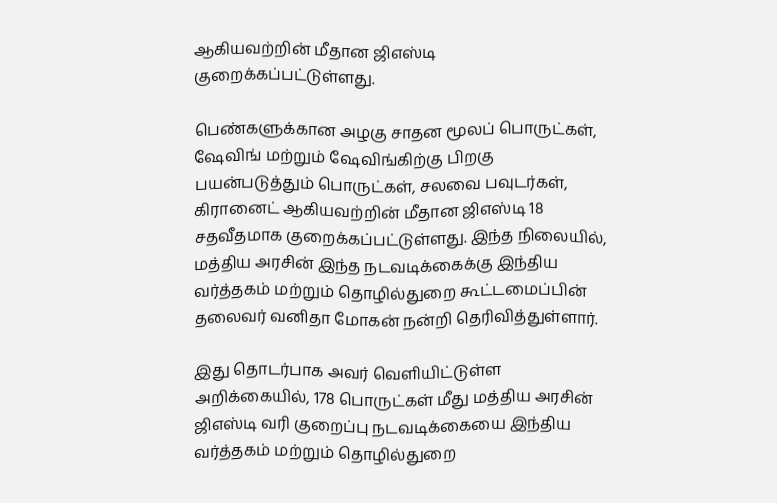ஆகியவற்றின் மீதான ஜிஎஸ்டி குறைக்கப்பட்டுள்ளது.

பெண்களுக்கான அழகு சாதன மூலப் பொருட்கள், ஷேவிங் மற்றும் ஷேவிங்கிற்கு பிறகு பயன்படுத்தும் பொருட்கள், சலவை பவுடர்கள், கிரானைட் ஆகியவற்றின் மீதான ஜிஎஸ்டி 18 சதவீதமாக குறைக்கப்பட்டுள்ளது. இந்த நிலையில், மத்திய அரசின் இந்த நடவடிக்கைக்கு இந்திய வர்த்தகம் மற்றும் தொழில்துறை கூட்டமைப்பின் தலைவர் வனிதா மோகன் நன்றி தெரிவித்துள்ளார்.

இது தொடர்பாக அவர் வெளியிட்டுள்ள அறிக்கையில், 178 பொருட்கள் மீது மத்திய அரசின் ஜிஎஸ்டி வரி குறைப்பு நடவடிக்கையை இந்திய வர்த்தகம் மற்றும் தொழில்துறை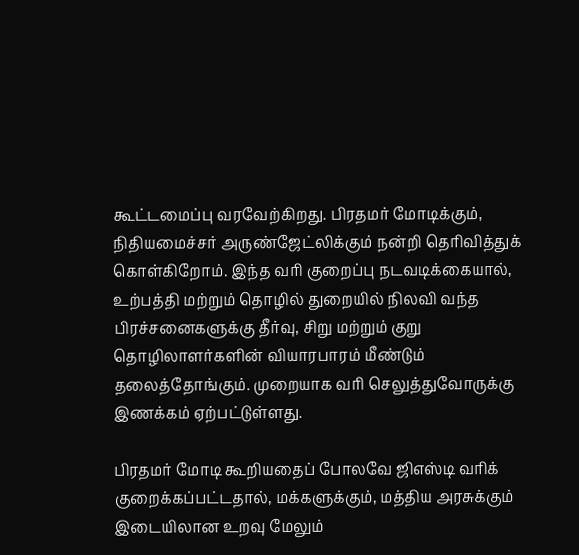கூட்டமைப்பு வரவேற்கிறது. பிரதமர் மோடிக்கும், நிதியமைச்சர் அருண்ஜேட்லிக்கும் நன்றி தெரிவித்துக் கொள்கிறோம். இந்த வரி குறைப்பு நடவடிக்கையால், உற்பத்தி மற்றும் தொழில் துறையில் நிலவி வந்த பிரச்சனைகளுக்கு தீர்வு, சிறு மற்றும் குறு தொழிலாளர்களின் வியாரபாரம் மீண்டும் தலைத்தோங்கும். முறையாக வரி செலுத்துவோருக்கு இணக்கம் ஏற்பட்டுள்ளது.

பிரதமர் மோடி கூறியதைப் போலவே ஜிஎஸ்டி வரிக் குறைக்கப்பட்டதால், மக்களுக்கும், மத்திய அரசுக்கும் இடையிலான உறவு மேலும்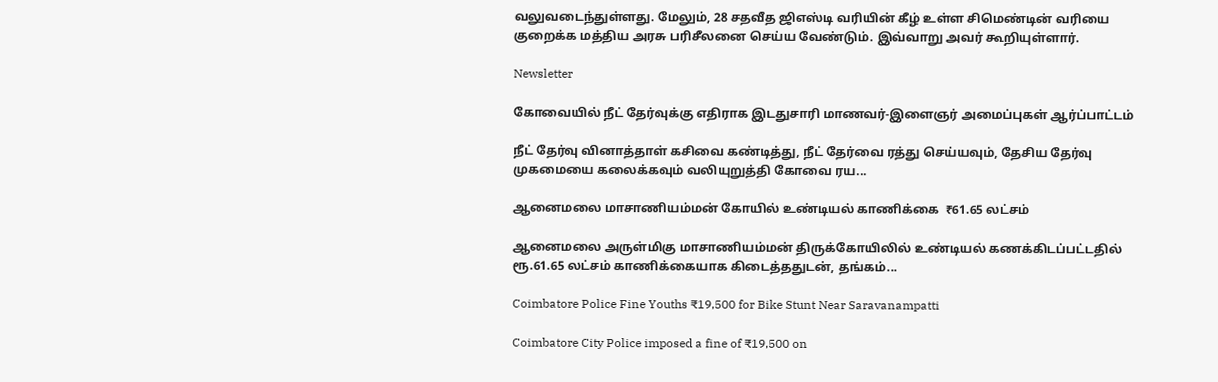வலுவடைந்துள்ளது. மேலும், 28 சதவீத ஜிஎஸ்டி வரியின் கீழ் உள்ள சிமெண்டின் வரியை குறைக்க மத்திய அரசு பரிசீலனை செய்ய வேண்டும். இவ்வாறு அவர் கூறியுள்ளார்.

Newsletter

கோவையில் நீட் தேர்வுக்கு எதிராக இடதுசாரி மாணவர்-இளைஞர் அமைப்புகள் ஆர்ப்பாட்டம்

நீட் தேர்வு வினாத்தாள் கசிவை கண்டித்து, நீட் தேர்வை ரத்து செய்யவும், தேசிய தேர்வு முகமையை கலைக்கவும் வலியுறுத்தி கோவை ரய...

ஆனைமலை மாசாணியம்மன் கோயில் உண்டியல் காணிக்கை  ₹61.65 லட்சம்

ஆனைமலை அருள்மிகு மாசாணியம்மன் திருக்கோயிலில் உண்டியல் கணக்கிடப்பட்டதில் ரூ.61.65 லட்சம் காணிக்கையாக கிடைத்ததுடன், தங்கம்...

Coimbatore Police Fine Youths ₹19,500 for Bike Stunt Near Saravanampatti

Coimbatore City Police imposed a fine of ₹19,500 on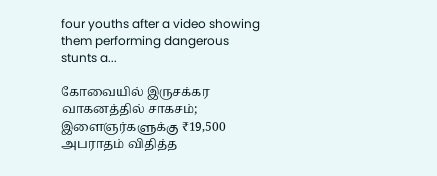four youths after a video showing them performing dangerous stunts a...

கோவையில் இருசக்கர வாகனத்தில் சாகசம்; இளைஞர்களுக்கு ₹19,500 அபராதம் விதித்த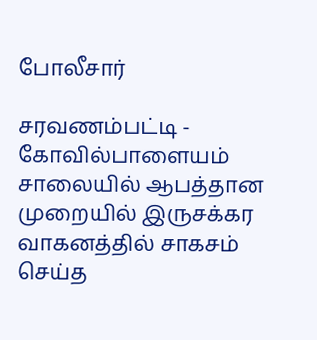போலீசார்

சரவணம்பட்டி - கோவில்பாளையம் சாலையில் ஆபத்தான முறையில் இருசக்கர வாகனத்தில் சாகசம் செய்த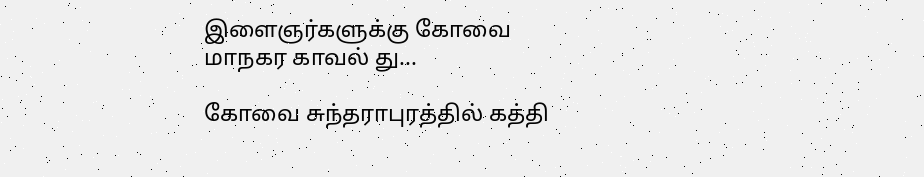இளைஞர்களுக்கு கோவை மாநகர காவல் து...

கோவை சுந்தராபுரத்தில் கத்தி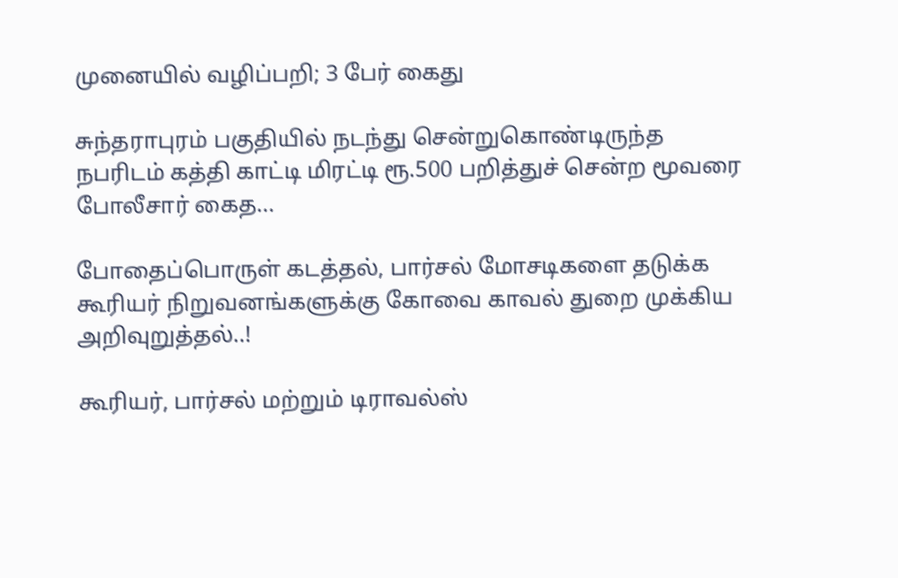முனையில் வழிப்பறி; 3 பேர் கைது

சுந்தராபுரம் பகுதியில் நடந்து சென்றுகொண்டிருந்த நபரிடம் கத்தி காட்டி மிரட்டி ரூ.500 பறித்துச் சென்ற மூவரை போலீசார் கைத...

போதைப்பொருள் கடத்தல், பார்சல் மோசடிகளை தடுக்க கூரியர் நிறுவனங்களுக்கு கோவை காவல் துறை முக்கிய அறிவுறுத்தல்..!

கூரியர், பார்சல் மற்றும் டிராவல்ஸ்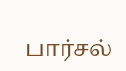பார்சல்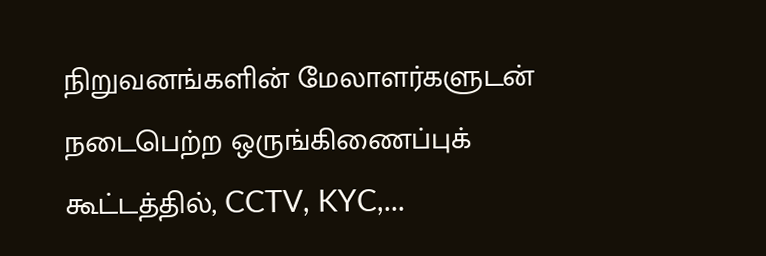நிறுவனங்களின் மேலாளர்களுடன் நடைபெற்ற ஒருங்கிணைப்புக் கூட்டத்தில், CCTV, KYC,...